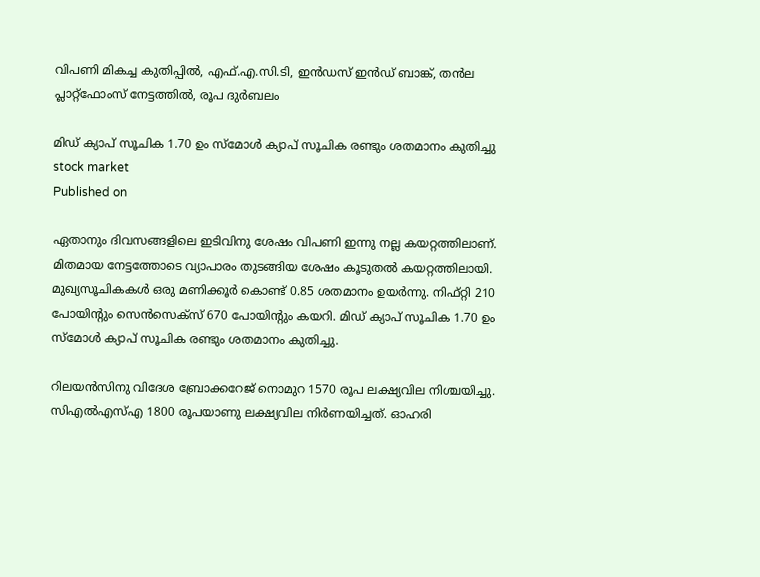വിപണി മികച്ച കുതിപ്പിൽ, എഫ്.എ.സി.ടി, ഇൻഡസ് ഇൻഡ് ബാങ്ക്, തൻല പ്ലാറ്റ്‌ഫോംസ് നേട്ടത്തില്‍, രൂപ ദുർബലം

മിഡ് ക്യാപ് സൂചിക 1.70 ഉം സ്മോൾ ക്യാപ് സൂചിക രണ്ടും ശതമാനം കുതിച്ചു
stock market
Published on

ഏതാനും ദിവസങ്ങളിലെ ഇടിവിനു ശേഷം വിപണി ഇന്നു നല്ല കയറ്റത്തിലാണ്. മിതമായ നേട്ടത്തോടെ വ്യാപാരം തുടങ്ങിയ ശേഷം കൂടുതൽ കയറ്റത്തിലായി. മുഖ്യസൂചികകൾ ഒരു മണിക്കൂർ കൊണ്ട് 0.85 ശതമാനം ഉയർന്നു. നിഫ്റ്റി 210 പോയിൻ്റും സെൻസെക്സ് 670 പോയിൻ്റും കയറി. മിഡ് ക്യാപ് സൂചിക 1.70 ഉം സ്മോൾ ക്യാപ് സൂചിക രണ്ടും ശതമാനം കുതിച്ചു.

റിലയൻസിനു വിദേശ ബ്രോക്കറേജ് നൊമുറ 1570 രൂപ ലക്ഷ്യവില നിശ്ചയിച്ചു. സിഎൽഎസ്എ 1800 രൂപയാണു ലക്ഷ്യവില നിർണയിച്ചത്. ഓഹരി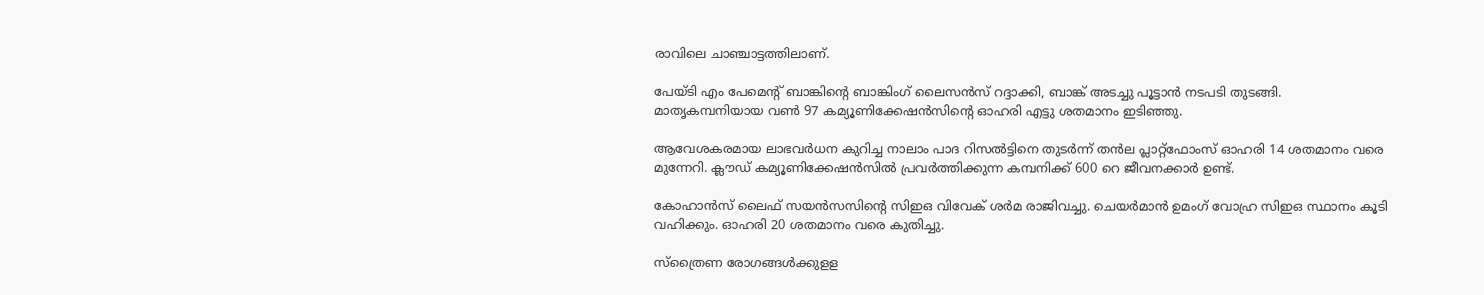രാവിലെ ചാഞ്ചാട്ടത്തിലാണ്.

പേയ്ടി എം പേമെൻ്റ് ബാങ്കിൻ്റെ ബാങ്കിംഗ് ലൈസൻസ് റദ്ദാക്കി, ബാങ്ക് അടച്ചു പൂട്ടാൻ നടപടി തുടങ്ങി. മാതൃകമ്പനിയായ വൺ 97 കമ്യൂണിക്കേഷൻസിൻ്റെ ഓഹരി എട്ടു ശതമാനം ഇടിഞ്ഞു.

ആവേശകരമായ ലാഭവർധന കുറിച്ച നാലാം പാദ റിസൽട്ടിനെ തുടർന്ന് തൻല പ്ലാറ്റ്‌ഫോംസ് ഓഹരി 14 ശതമാനം വരെ മുന്നേറി. ക്ലൗഡ് കമ്യൂണിക്കേഷൻസിൽ പ്രവർത്തിക്കുന്ന കമ്പനിക്ക് 600 റെ ജീവനക്കാർ ഉണ്ട്.

കോഹാൻസ് ലൈഫ് സയൻസസിൻ്റെ സിഇഒ വിവേക് ശർമ രാജിവച്ചു. ചെയർമാൻ ഉമംഗ് വോഹ്ര സിഇഒ സ്ഥാനം കൂടി വഹിക്കും. ഓഹരി 20 ശതമാനം വരെ കുതിച്ചു.

സ്‌ത്രൈണ രോഗങ്ങൾക്കുളള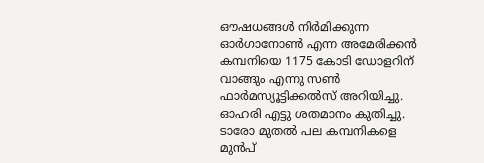ഔഷധങ്ങൾ നിർമിക്കുന്ന ഓർഗാനോൺ എന്ന അമേരിക്കൻ കമ്പനിയെ 1175 കോടി ഡോളറിന് വാങ്ങും എന്നു സൺ ഫാർമസ്യൂട്ടിക്കൽസ് അറിയിച്ചു. ഓഹരി എട്ടു ശതമാനം കുതിച്ചു. ടാരോ മുതൽ പല കമ്പനികളെ മുൻപ്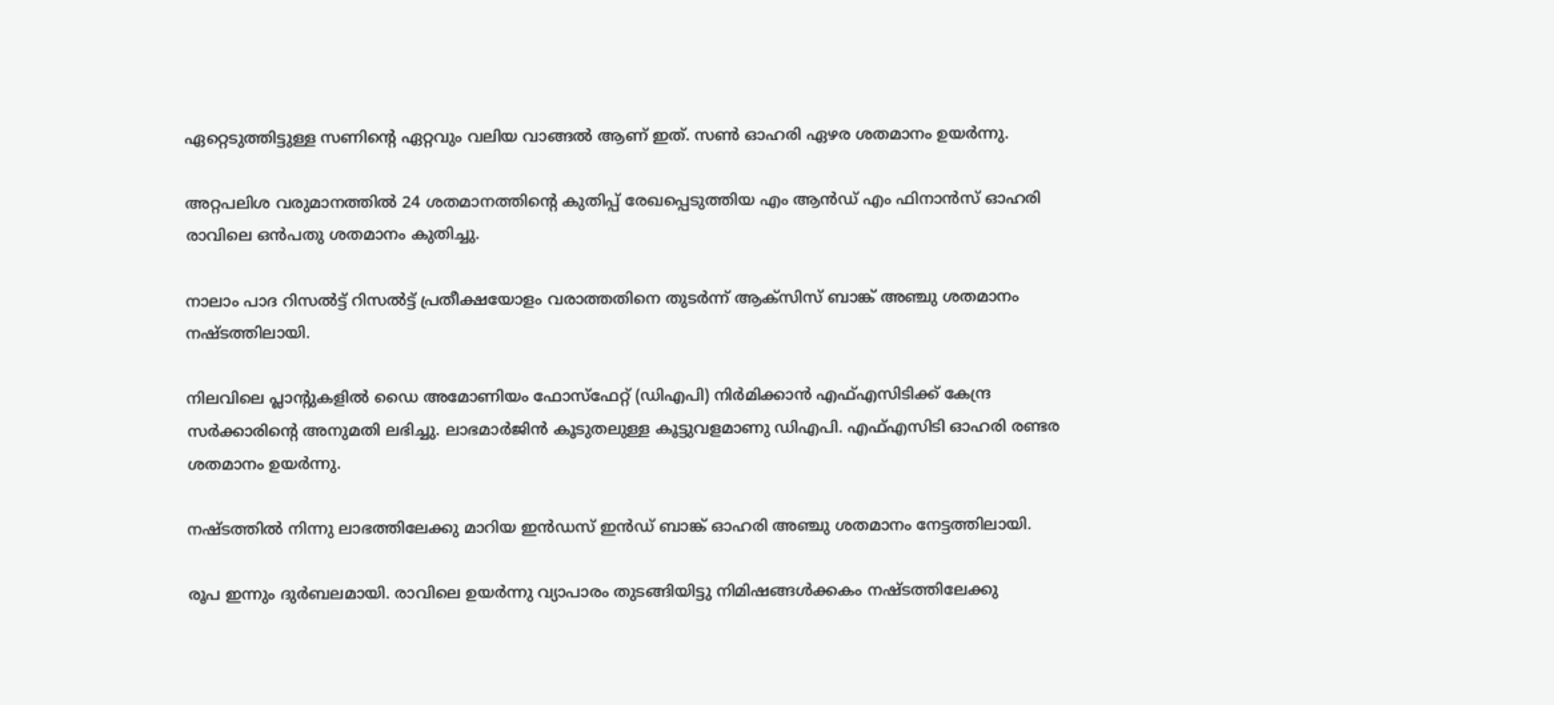ഏറ്റെടുത്തിട്ടുള്ള സണിൻ്റെ ഏറ്റവും വലിയ വാങ്ങൽ ആണ് ഇത്. സൺ ഓഹരി ഏഴര ശതമാനം ഉയർന്നു.

അറ്റപലിശ വരുമാനത്തിൽ 24 ശതമാനത്തിൻ്റെ കുതിപ്പ് രേഖപ്പെടുത്തിയ എം ആൻഡ് എം ഫിനാൻസ് ഓഹരി രാവിലെ ഒൻപതു ശതമാനം കുതിച്ചു.

നാലാം പാദ റിസൽട്ട് റിസൽട്ട് പ്രതീക്ഷയോളം വരാത്തതിനെ തുടർന്ന് ആക്സിസ് ബാങ്ക് അഞ്ചു ശതമാനം നഷ്ടത്തിലായി.

നിലവിലെ പ്ലാൻ്റുകളിൽ ഡൈ അമോണിയം ഫോസ്ഫേറ്റ് (ഡിഎപി) നിർമിക്കാൻ എഫ്എസിടിക്ക് കേന്ദ്ര സർക്കാരിൻ്റെ അനുമതി ലഭിച്ചു. ലാഭമാർജിൻ കൂടുതലുള്ള കൂട്ടുവളമാണു ഡിഎപി. എഫ്എസിടി ഓഹരി രണ്ടര ശതമാനം ഉയർന്നു.

നഷ്ടത്തിൽ നിന്നു ലാഭത്തിലേക്കു മാറിയ ഇൻഡസ് ഇൻഡ് ബാങ്ക് ഓഹരി അഞ്ചു ശതമാനം നേട്ടത്തിലായി.

രൂപ ഇന്നും ദുർബലമായി. രാവിലെ ഉയർന്നു വ്യാപാരം തുടങ്ങിയിട്ടു നിമിഷങ്ങൾക്കകം നഷ്‌ടത്തിലേക്കു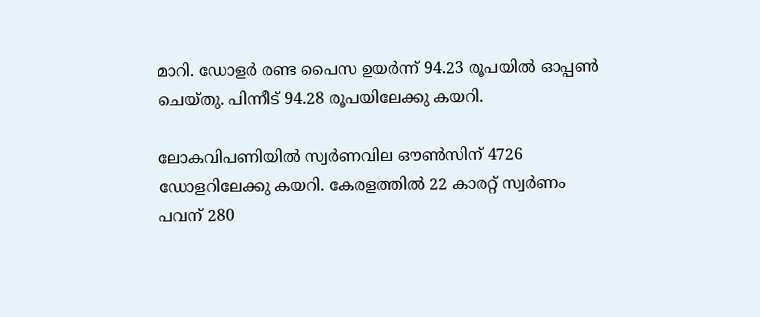മാറി. ഡോളർ രണ്ട പൈസ ഉയർന്ന് 94.23 രൂപയിൽ ഓപ്പൺ ചെയ്തു. പിന്നീട് 94.28 രൂപയിലേക്കു കയറി.

ലോകവിപണിയിൽ സ്വർണവില ഔൺസിന് 4726 ഡോളറിലേക്കു കയറി. കേരളത്തിൽ 22 കാരറ്റ് സ്വർണം പവന് 280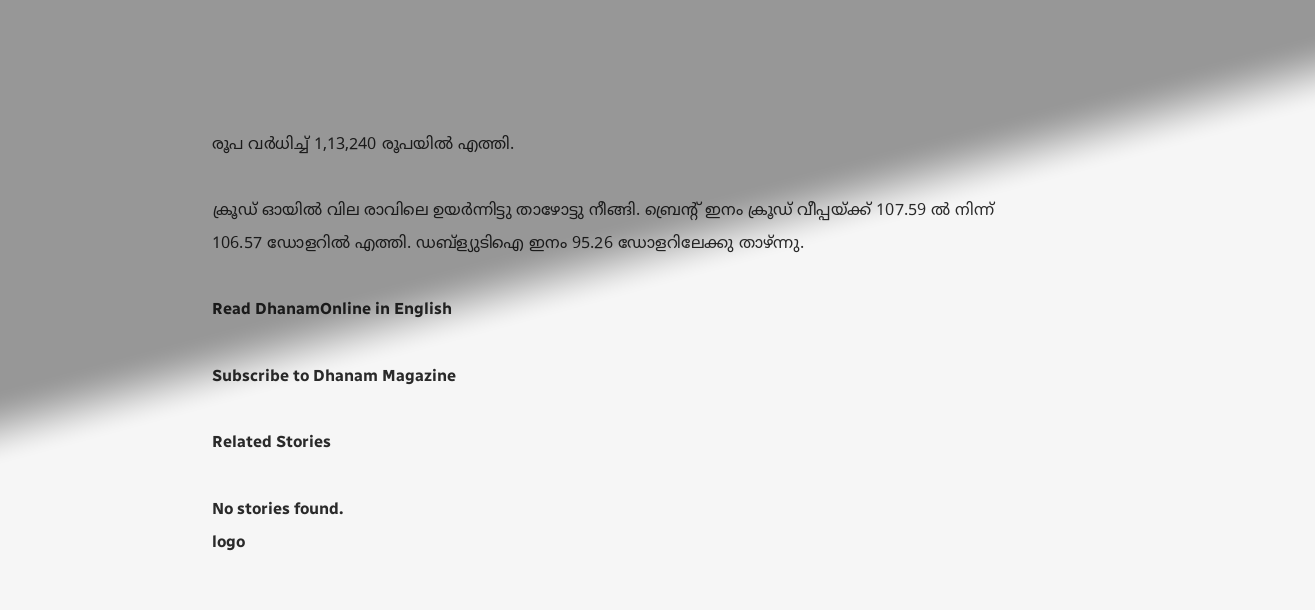രൂപ വർധിച്ച് 1,13,240 രൂപയിൽ എത്തി.

ക്രൂഡ് ഓയിൽ വില രാവിലെ ഉയർന്നിട്ടു താഴോട്ടു നീങ്ങി. ബ്രെൻ്റ് ഇനം ക്രൂഡ് വീപ്പയ്ക്ക് 107.59 ൽ നിന്ന് 106.57 ഡോളറിൽ എത്തി. ഡബ്ള്യുടിഐ ഇനം 95.26 ഡോളറിലേക്കു താഴ്ന്നു.

Read DhanamOnline in English

Subscribe to Dhanam Magazine

Related Stories

No stories found.
logo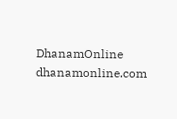DhanamOnline
dhanamonline.com